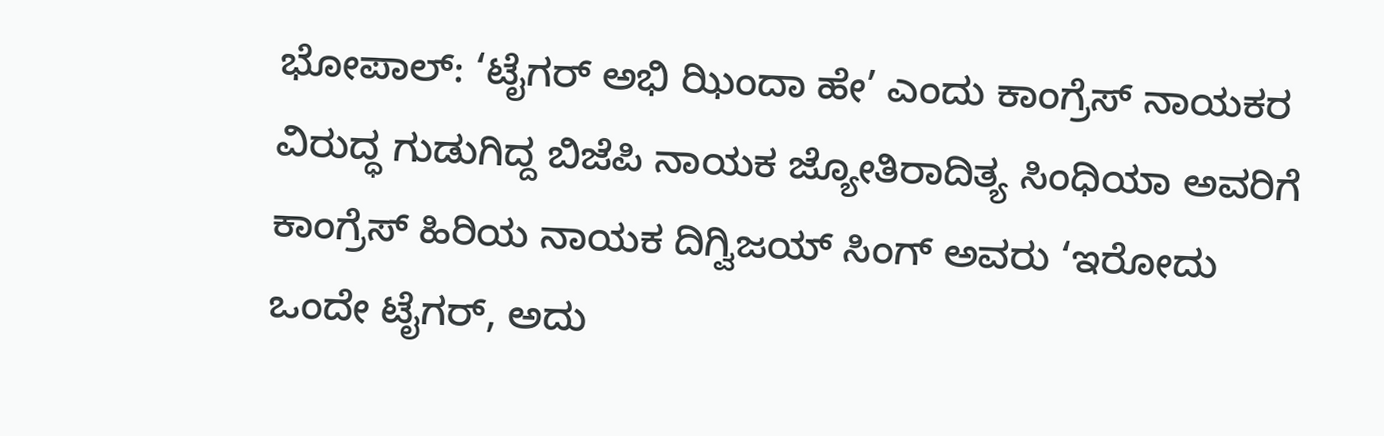ಭೋಪಾಲ್: ‘ಟೈಗರ್ ಅಭಿ ಝಿಂದಾ ಹೇ’ ಎಂದು ಕಾಂಗ್ರೆಸ್ ನಾಯಕರ ವಿರುದ್ಧ ಗುಡುಗಿದ್ದ ಬಿಜೆಪಿ ನಾಯಕ ಜ್ಯೋತಿರಾದಿತ್ಯ ಸಿಂಧಿಯಾ ಅವರಿಗೆ ಕಾಂಗ್ರೆಸ್ ಹಿರಿಯ ನಾಯಕ ದಿಗ್ವಿಜಯ್ ಸಿಂಗ್ ಅವರು ‘ಇರೋದು ಒಂದೇ ಟೈಗರ್, ಅದು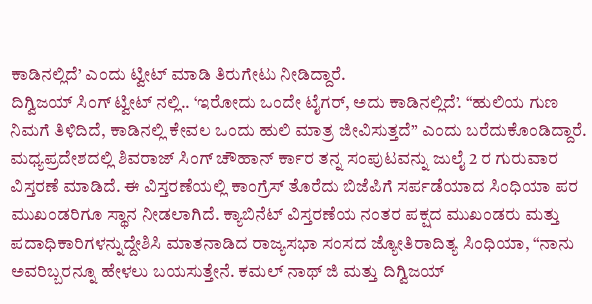ಕಾಡಿನಲ್ಲಿದೆ’ ಎಂದು ಟ್ವೀಟ್ ಮಾಡಿ ತಿರುಗೇಟು ನೀಡಿದ್ದಾರೆ.
ದಿಗ್ವಿಜಯ್ ಸಿಂಗ್ ಟ್ವೀಟ್ ನಲ್ಲಿ.. ‘ಇರೋದು ಒಂದೇ ಟೈಗರ್, ಅದು ಕಾಡಿನಲ್ಲಿದೆ’. “ಹುಲಿಯ ಗುಣ ನಿಮಗೆ ತಿಳಿದಿದೆ, ಕಾಡಿನಲ್ಲಿ ಕೇವಲ ಒಂದು ಹುಲಿ ಮಾತ್ರ ಜೀವಿಸುತ್ತದೆ” ಎಂದು ಬರೆದುಕೊಂಡಿದ್ದಾರೆ.
ಮಧ್ಯಪ್ರದೇಶದಲ್ಲಿ ಶಿವರಾಜ್ ಸಿಂಗ್ ಚೌಹಾನ್ ರ್ಕಾರ ತನ್ನ ಸಂಪುಟವನ್ನು ಜುಲೈ 2 ರ ಗುರುವಾರ ವಿಸ್ತರಣೆ ಮಾಡಿದೆ. ಈ ವಿಸ್ತರಣೆಯಲ್ಲಿ ಕಾಂಗ್ರೆಸ್ ತೊರೆದು ಬಿಜೆಪಿಗೆ ಸರ್ಪಡೆಯಾದ ಸಿಂಧಿಯಾ ಪರ ಮುಖಂಡರಿಗೂ ಸ್ಥಾನ ನೀಡಲಾಗಿದೆ. ಕ್ಯಾಬಿನೆಟ್ ವಿಸ್ತರಣೆಯ ನಂತರ ಪಕ್ಷದ ಮುಖಂಡರು ಮತ್ತು ಪದಾಧಿಕಾರಿಗಳನ್ನುದ್ದೇಶಿಸಿ ಮಾತನಾಡಿದ ರಾಜ್ಯಸಭಾ ಸಂಸದ ಜ್ಯೋತಿರಾದಿತ್ಯ ಸಿಂಧಿಯಾ, “ನಾನು ಅವರಿಬ್ಬರನ್ನೂ ಹೇಳಲು ಬಯಸುತ್ತೇನೆ. ಕಮಲ್ ನಾಥ್ ಜಿ ಮತ್ತು ದಿಗ್ವಿಜಯ್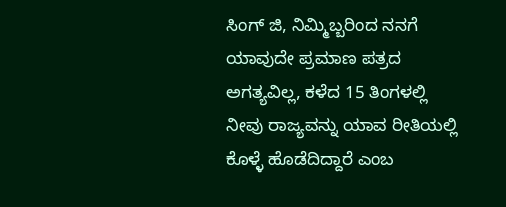ಸಿಂಗ್ ಜಿ, ನಿಮ್ಮಿಬ್ಬರಿಂದ ನನಗೆ ಯಾವುದೇ ಪ್ರಮಾಣ ಪತ್ರದ ಅಗತ್ಯವಿಲ್ಲ, ಕಳೆದ 15 ತಿಂಗಳಲ್ಲಿ ನೀವು ರಾಜ್ಯವನ್ನು ಯಾವ ರೀತಿಯಲ್ಲಿ ಕೊಳ್ಳೆ ಹೊಡೆದಿದ್ದಾರೆ ಎಂಬ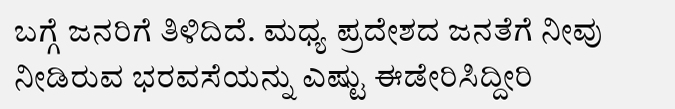ಬಗ್ಗೆ ಜನರಿಗೆ ತಿಳಿದಿದೆ. ಮಧ್ಯ ಪ್ರದೇಶದ ಜನತೆಗೆ ನೀವು ನೀಡಿರುವ ಭರವಸೆಯನ್ನು ಎಷ್ಟು ಈಡೇರಿಸಿದ್ದೀರಿ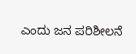ಎಂದು ಜನ ಪರಿಶೀಲನೆ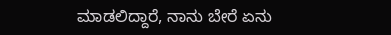ಮಾಡಲಿದ್ದಾರೆ, ನಾನು ಬೇರೆ ಏನು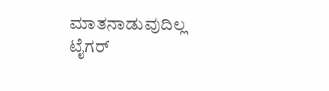ಮಾತನಾಡುವುದಿಲ್ಲ ಟೈಗರ್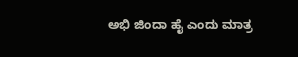ಅಭಿ ಜಿಂದಾ ಹೈ ಎಂದು ಮಾತ್ರ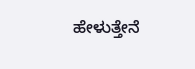ಹೇಳುತ್ತೇನೆ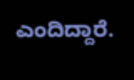ಎಂದಿದ್ದಾರೆ.